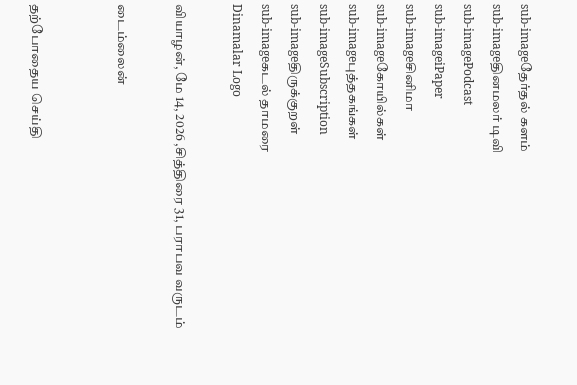sub-imageதேர்தல் களம்
sub-imageதினமலர் டிவி
sub-imagePodcast
sub-imageiPaper
sub-imageசினிமா
sub-imageகோயில்கள்
sub-imageபுத்தகங்கள்
sub-imageSubscription
sub-imageதிருக்குறள்
sub-imageகடல் தாமரை
Dinamalar Logo

வியாழன், மே 14, 2026 ,சித்திரை 31, பராபவ வருடம்

டைம்லைன்


தற்போதைய செய்தி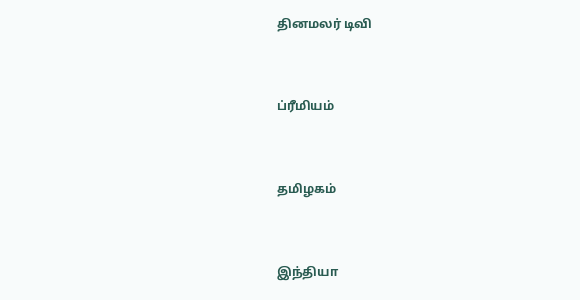தினமலர் டிவி


ப்ரீமியம்


தமிழகம்


இந்தியா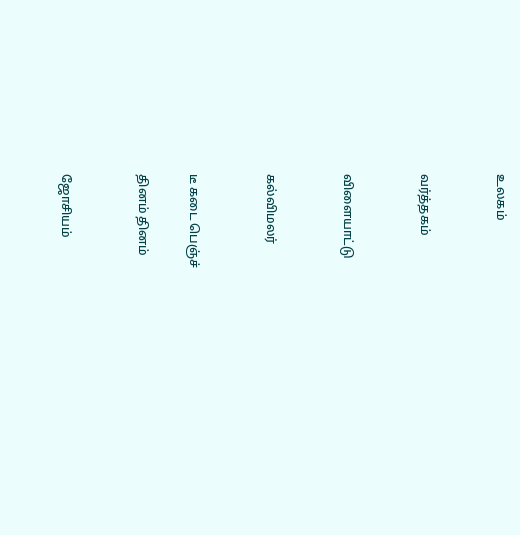உலகம்


வர்த்தகம்


விளையாட்டு


கல்விமலர்


டீ கடை பெஞ்ச்

தினம் தினம்


ஜோசியம்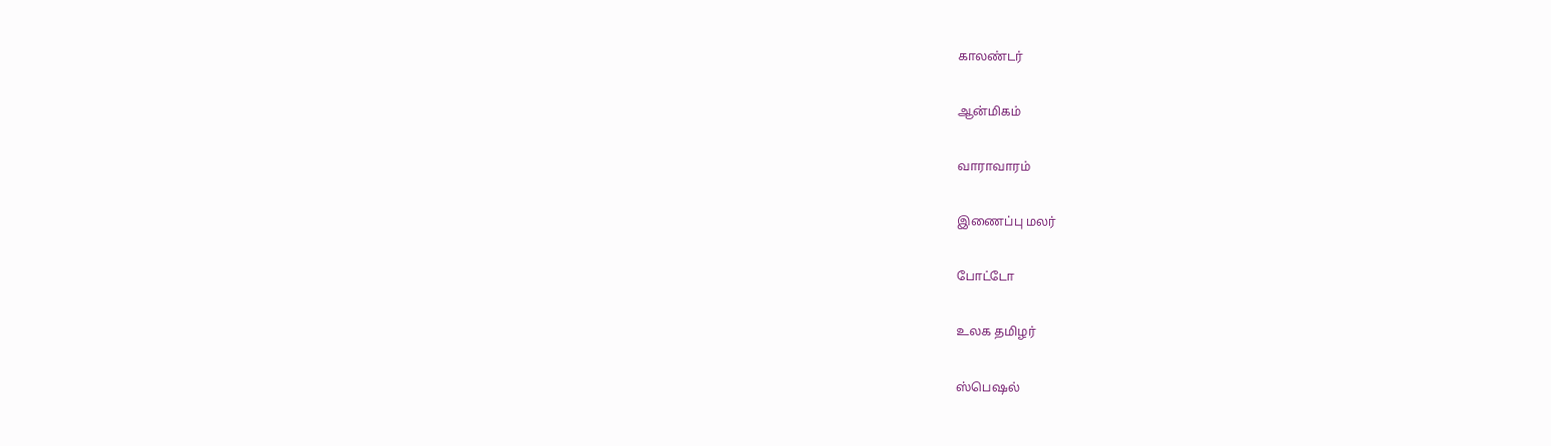காலண்டர்


ஆன்மிகம்


வாராவாரம்


இணைப்பு மலர்


போட்டோ


உலக தமிழர்


ஸ்பெஷல்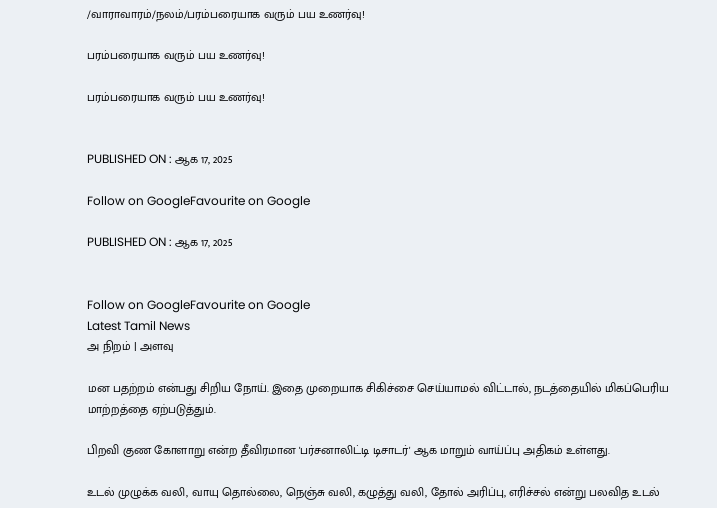/வாராவாரம்/நலம்/பரம்பரையாக வரும் பய உணர்வு!

பரம்பரையாக வரும் பய உணர்வு!

பரம்பரையாக வரும் பய உணர்வு!


PUBLISHED ON : ஆக 17, 2025

Follow on GoogleFavourite on Google

PUBLISHED ON : ஆக 17, 2025


Follow on GoogleFavourite on Google
Latest Tamil News
அ நிறம் | அளவு

மன பதற்றம் என்பது சிறிய நோய். இதை முறையாக சிகிச்சை செய்யாமல் விட்டால், நடத்தையில் மிகப்பெரிய மாற்றத்தை ஏற்படுத்தும்.

பிறவி குண கோளாறு என்ற தீவிரமான 'பர்சனாலிட்டி டிசாடர்' ஆக மாறும் வாய்ப்பு அதிகம் உள்ளது.

உடல் முழுக்க வலி, வாயு தொல்லை, நெஞ்சு வலி, கழுத்து வலி, தோல் அரிப்பு, எரிச்சல் என்று பலவித உடல்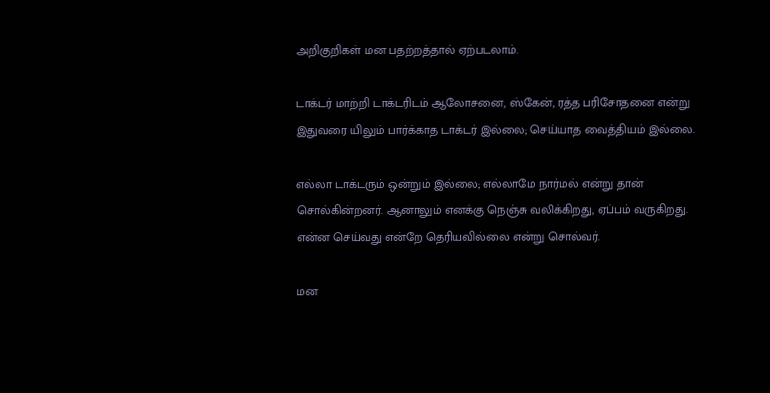அறிகுறிகள் மன பதற்றத்தால் ஏற்படலாம்.

டாக்டர் மாற்றி டாக்டரிடம் ஆலோசனை, ஸ்கேன், ரத்த பரிசோதனை என்று இதுவரை யிலும் பார்க்காத டாக்டர் இல்லை; செய்யாத வைத்தியம் இல்லை.

எல்லா டாக்டரும் ஒன்றும் இல்லை; எல்லாமே நார்மல் என்று தான் சொல்கின்றனர். ஆனாலும் எனக்கு நெஞ்சு வலிக்கிறது, ஏப்பம் வருகிறது. என்ன செய்வது என்றே தெரியவில்லை என்று சொல்வர்.

மன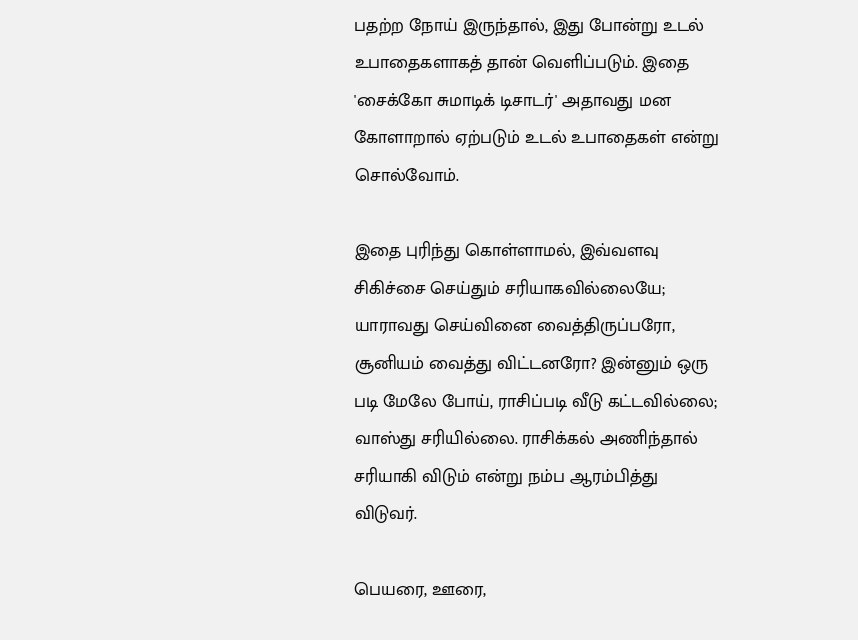பதற்ற நோய் இருந்தால், இது போன்று உடல் உபாதைகளாகத் தான் வெளிப்படும். இதை 'சைக்கோ சுமாடிக் டிசாடர்' அதாவது மன கோளாறால் ஏற்படும் உடல் உபாதைகள் என்று சொல்வோம்.

இதை புரிந்து கொள்ளாமல், இவ்வளவு சிகிச்சை செய்தும் சரியாகவில்லையே; யாராவது செய்வினை வைத்திருப்பரோ, சூனியம் வைத்து விட்டனரோ? இன்னும் ஒரு படி மேலே போய், ராசிப்படி வீடு கட்டவில்லை; வாஸ்து சரியில்லை. ராசிக்கல் அணிந்தால் சரியாகி விடும் என்று நம்ப ஆரம்பித்து விடுவர்.

பெயரை, ஊரை,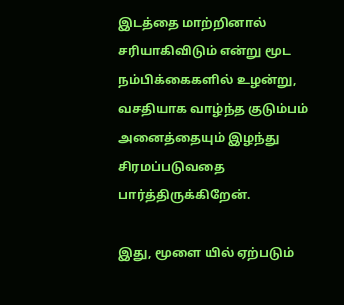இடத்தை மாற்றினால் சரியாகிவிடும் என்று மூட நம்பிக்கைகளில் உழன்று, வசதியாக வாழ்ந்த குடும்பம் அனைத்தையும் இழந்து சிரமப்படுவதை பார்த்திருக்கிறேன்.

இது, மூளை யில் ஏற்படும்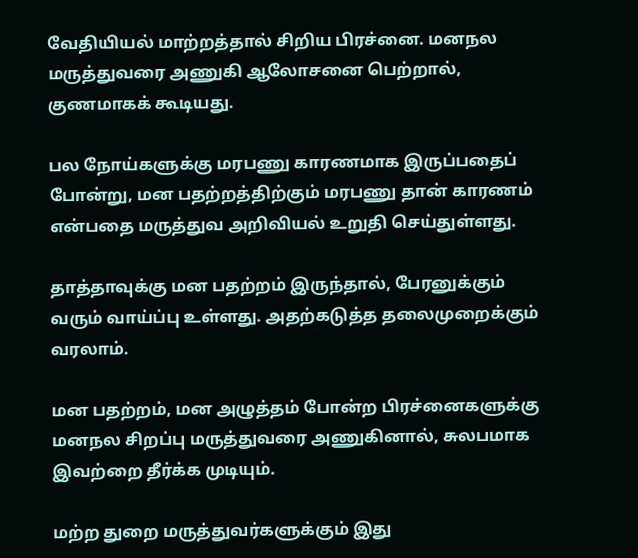வேதியியல் மாற்றத்தால் சிறிய பிரச்னை. மனநல மருத்துவரை அணுகி ஆலோசனை பெற்றால், குணமாகக் கூடியது.

பல நோய்களுக்கு மரபணு காரணமாக இருப்பதைப் போன்று, மன பதற்றத்திற்கும் மரபணு தான் காரணம் என்பதை மருத்துவ அறிவியல் உறுதி செய்துள்ளது.

தாத்தாவுக்கு மன பதற்றம் இருந்தால், பேரனுக்கும் வரும் வாய்ப்பு உள்ளது. அதற்கடுத்த தலைமுறைக்கும் வரலாம்.

மன பதற்றம், மன அழுத்தம் போன்ற பிரச்னைகளுக்கு மனநல சிறப்பு மருத்துவரை அணுகினால், சுலபமாக இவற்றை தீர்க்க முடியும்.

மற்ற துறை மருத்துவர்களுக்கும் இது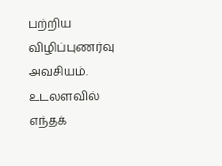பற்றிய விழிப்புணர்வு அவசியம். உடலளவில் எந்தக்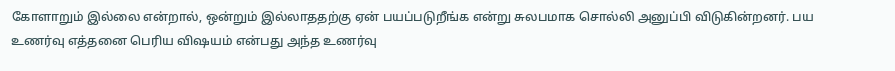கோளாறும் இல்லை என்றால், ஒன்றும் இல்லாததற்கு ஏன் பயப்படுறீங்க என்று சுலபமாக சொல்லி அனுப்பி விடுகின்றனர். பய உணர்வு எத்தனை பெரிய விஷயம் என்பது அந்த உணர்வு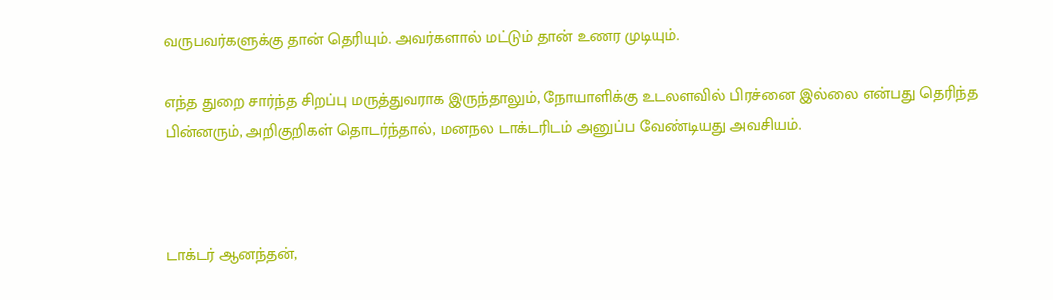வருபவர்களுக்கு தான் தெரியும். அவர்களால் மட்டும் தான் உணர முடியும்.

எந்த துறை சார்ந்த சிறப்பு மருத்துவராக இருந்தாலும், நோயாளிக்கு உடலளவில் பிரச்னை இல்லை என்பது தெரிந்த பின்னரும், அறிகுறிகள் தொடர்ந்தால், மனநல டாக்டரிடம் அனுப்ப வேண்டியது அவசியம்.



டாக்டர் ஆனந்தன்,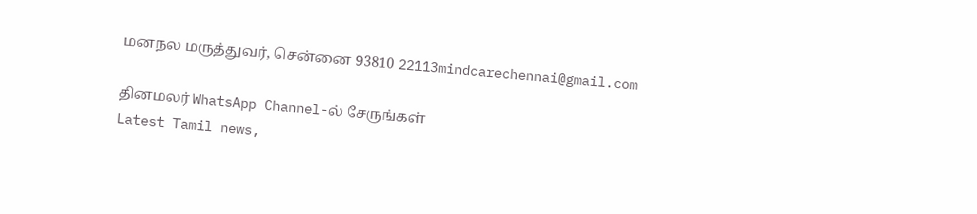மனநல மருத்துவர், சென்னை 93810 22113mindcarechennai@gmail.com

தினமலர் WhatsApp Channel-ல் சேருங்கள்
Latest Tamil news,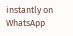instantly on WhatsApp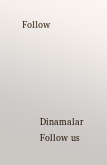Follow





      Dinamalar
      Follow us